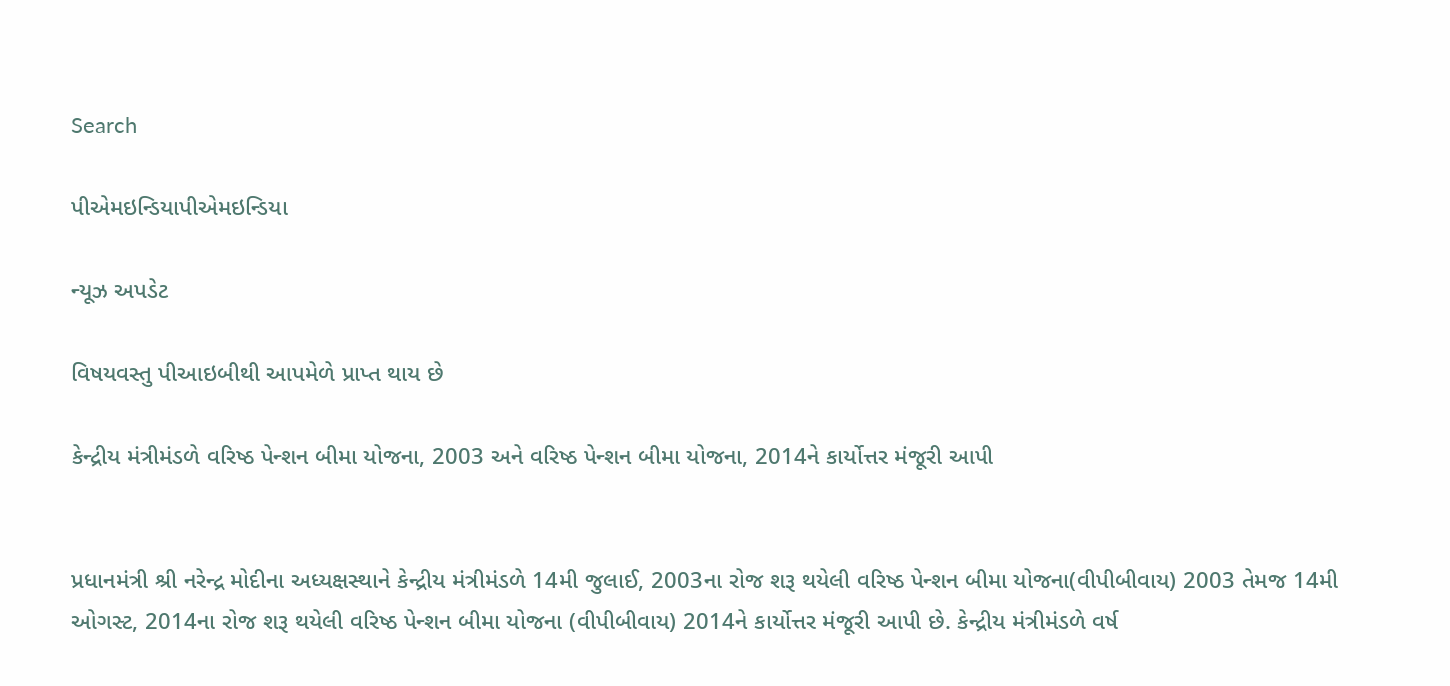Search

પીએમઇન્ડિયાપીએમઇન્ડિયા

ન્યૂઝ અપડેટ

વિષયવસ્તુ પીઆઇબીથી આપમેળે પ્રાપ્ત થાય છે

કેન્દ્રીય મંત્રીમંડળે વરિષ્ઠ પેન્શન બીમા યોજના, 2003 અને વરિષ્ઠ પેન્શન બીમા યોજના, 2014ને કાર્યોત્તર મંજૂરી આપી


પ્રધાનમંત્રી શ્રી નરેન્દ્ર મોદીના અધ્યક્ષસ્થાને કેન્દ્રીય મંત્રીમંડળે 14મી જુલાઈ, 2003ના રોજ શરૂ થયેલી વરિષ્ઠ પેન્શન બીમા યોજના(વીપીબીવાય) 2003 તેમજ 14મી ઓગસ્ટ, 2014ના રોજ શરૂ થયેલી વરિષ્ઠ પેન્શન બીમા યોજના (વીપીબીવાય) 2014ને કાર્યોત્તર મંજૂરી આપી છે. કેન્દ્રીય મંત્રીમંડળે વર્ષ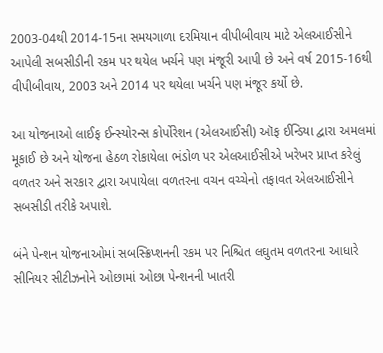2003-04થી 2014-15ના સમયગાળા દરમિયાન વીપીબીવાય માટે એલઆઈસીને આપેલી સબસીડીની રકમ પર થયેલ ખર્ચને પણ મંજૂરી આપી છે અને વર્ષ 2015-16થી વીપીબીવાય, 2003 અને 2014 પર થયેલા ખર્ચને પણ મંજૂર કર્યો છે.

આ યોજનાઓ લાઈફ ઈન્સ્યોરન્સ કોર્પોરેશન (એલઆઈસી) ઑફ ઈન્ડિયા દ્વારા અમલમાં મૂકાઈ છે અને યોજના હેઠળ રોકાયેલા ભંડોળ પર એલઆઈસીએ ખરેખર પ્રાપ્ત કરેલું વળતર અને સરકાર દ્વારા અપાયેલા વળતરના વચન વચ્ચેનો તફાવત એલઆઈસીને સબસીડી તરીકે અપાશે.

બંને પેન્શન યોજનાઓમાં સબસ્ક્રિપ્શનની રકમ પર નિશ્ચિત લઘુતમ વળતરના આધારે સીનિયર સીટીઝનોને ઓછામાં ઓછા પેન્શનની ખાતરી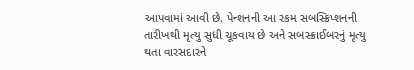આપવામાં આવી છે. પેન્શનની આ રકમ સબસ્ક્રિપ્શનની તારીખથી મૃત્યુ સુધી ચૂકવાય છે અને સબસ્ક્રાઈબરનું મૃત્યુ થતા વારસદારને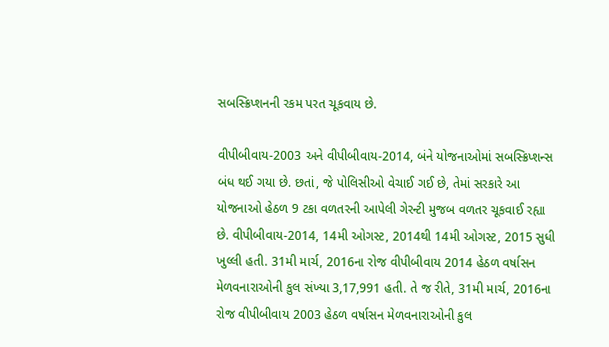સબસ્ક્રિપ્શનની રકમ પરત ચૂકવાય છે.

વીપીબીવાય-2003 અને વીપીબીવાય-2014, બંને યોજનાઓમાં સબસ્ક્રિપ્શન્સ બંધ થઈ ગયા છે. છતાં, જે પોલિસીઓ વેચાઈ ગઈ છે, તેમાં સરકારે આ યોજનાઓ હેઠળ 9 ટકા વળતરની આપેલી ગેરન્ટી મુજબ વળતર ચૂકવાઈ રહ્યા છે. વીપીબીવાય-2014, 14મી ઓગસ્ટ, 2014થી 14મી ઓગસ્ટ, 2015 સુધી ખુલ્લી હતી. 31મી માર્ચ, 2016ના રોજ વીપીબીવાય 2014 હેઠળ વર્ષાસન મેળવનારાઓની કુલ સંખ્યા 3,17,991 હતી. તે જ રીતે, 31મી માર્ચ, 2016ના રોજ વીપીબીવાય 2003 હેઠળ વર્ષાસન મેળવનારાઓની કુલ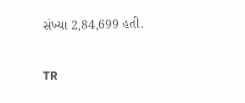સંખ્યા 2,84,699 હતી.

TR